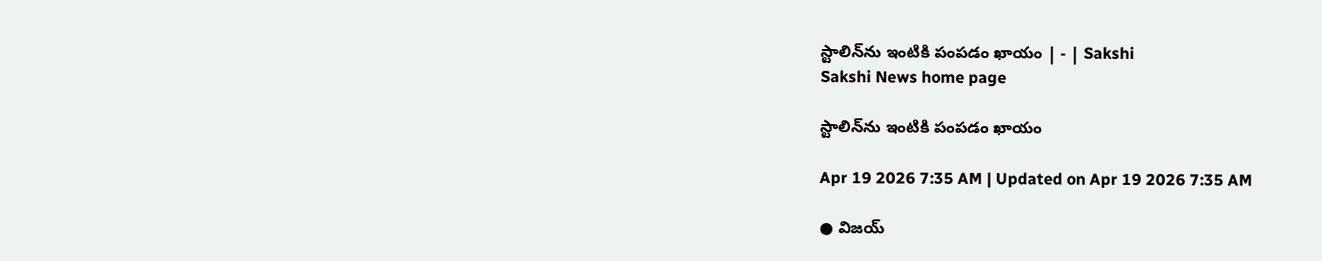స్టాలిన్‌ను ఇంటికి పంపడం ఖాయం | - | Sakshi
Sakshi News home page

స్టాలిన్‌ను ఇంటికి పంపడం ఖాయం

Apr 19 2026 7:35 AM | Updated on Apr 19 2026 7:35 AM

● విజయ్‌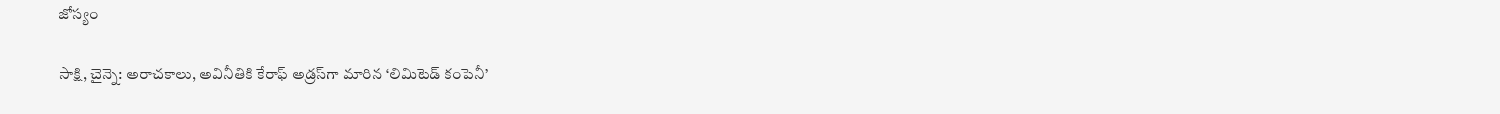జోస్యం

సాక్షి, చైన్నె: అరాచకాలు, అవినీతికి కేరాఫ్‌ అడ్రస్‌గా మారిన ‘లిమిటెడ్‌ కంపెనీ’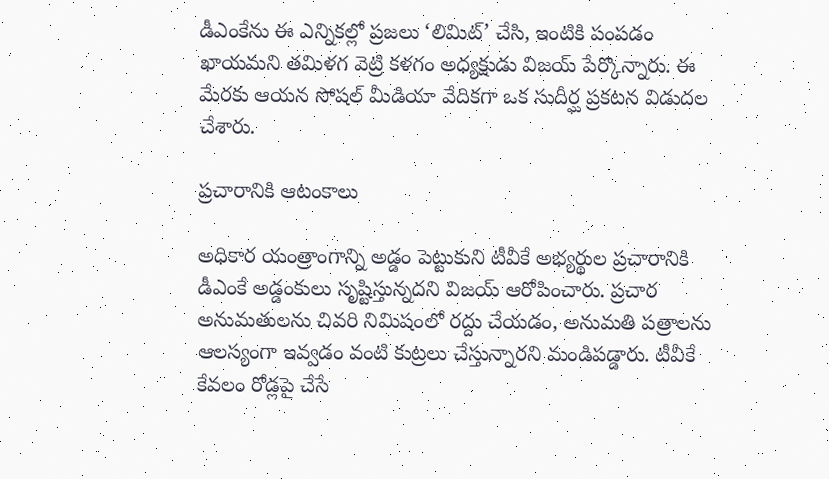డీఎంకేను ఈ ఎన్నికల్లో ప్రజలు ‘లిమిట్‌’ చేసి, ఇంటికి పంపడం ఖాయమని తమిళగ వెట్రి కళగం అధ్యక్షుడు విజయ్‌ పేర్కొన్నారు. ఈ మేరకు ఆయన సోషల్‌ మీడియా వేదికగా ఒక సుదీర్ఘ ప్రకటన విడుదల చేశారు.

ప్రచారానికి ఆటంకాలు

అధికార యంత్రాంగాన్ని అడ్డం పెట్టుకుని టీవీకే అభ్యర్థుల ప్రచారానికి డీఎంకే అడ్డంకులు సృష్టిస్తున్నదని విజయ్‌ ఆరోపించారు. ప్రచార అనుమతులను చివరి నిమిషంలో రద్దు చేయడం, అనుమతి పత్రాలను ఆలస్యంగా ఇవ్వడం వంటి కుట్రలు చేస్తున్నారని మండిపడ్డారు. టీవీకే కేవలం రోడ్లపై చేసే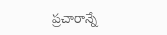ప్రచారాన్నే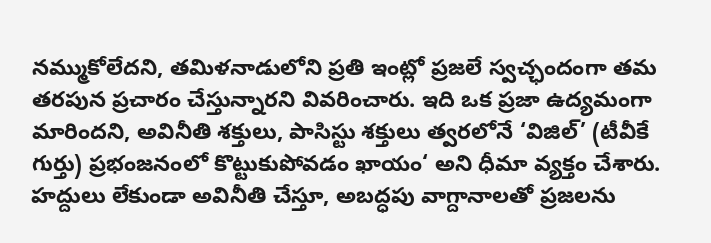నమ్ముకోలేదని, తమిళనాడులోని ప్రతి ఇంట్లో ప్రజలే స్వచ్ఛందంగా తమ తరపున ప్రచారం చేస్తున్నారని వివరించారు. ఇది ఒక ప్రజా ఉద్యమంగా మారిందని, అవినీతి శక్తులు, పాసిస్టు శక్తులు త్వరలోనే ‘విజిల్‌’ (టీవీకే గుర్తు) ప్రభంజనంలో కొట్టుకుపోవడం ఖాయం‘ అని ధీమా వ్యక్తం చేశారు. హద్దులు లేకుండా అవినీతి చేస్తూ, అబద్ధపు వాగ్దానాలతో ప్రజలను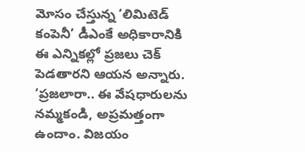మోసం చేస్తున్న ‘లిమిటెడ్‌ కంపెనీ’ డీఎంకే అధికారానికి ఈ ఎన్నికల్లో ప్రజలు చెక్‌ పెడతారని ఆయన అన్నారు. ‘ప్రజలారా.. ఈ వేషధారులను నమ్మకండి, అప్రమత్తంగా ఉందాం. విజయం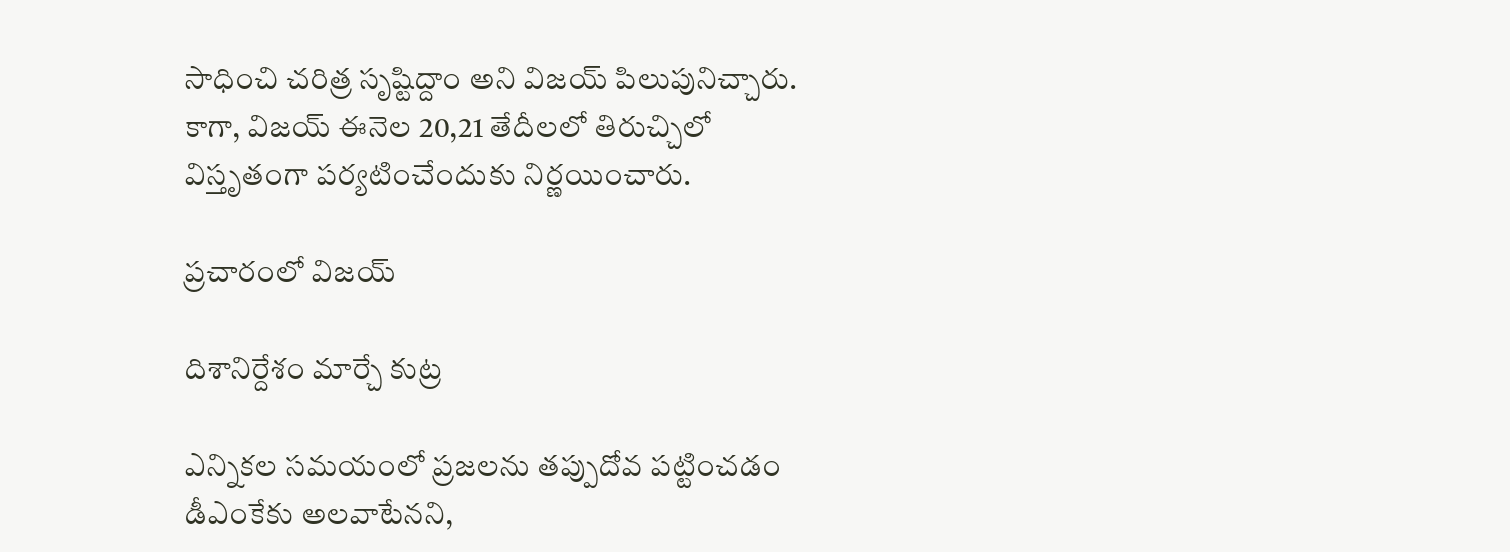సాధించి చరిత్ర సృష్టిద్దాం అని విజయ్‌ పిలుపునిచ్చారు. కాగా, విజయ్‌ ఈనెల 20,21 తేదీలలో తిరుచ్చిలో విస్తృతంగా పర్యటించేందుకు నిర్ణయించారు.

ప్రచారంలో విజయ్‌

దిశానిర్దేశం మార్చే కుట్ర

ఎన్నికల సమయంలో ప్రజలను తప్పుదోవ పట్టించడం డీఎంకేకు అలవాటేనని,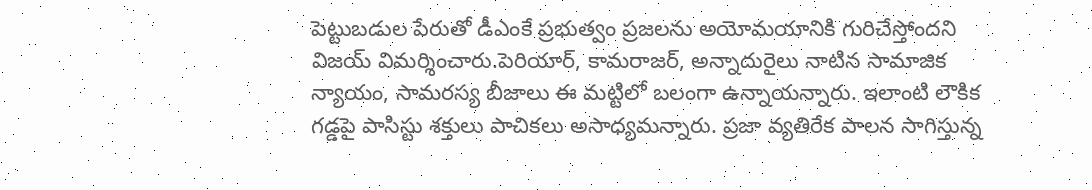పెట్టుబడుల పేరుతో డీఎంకే ప్రభుత్వం ప్రజలను అయోమయానికి గురిచేస్తోందని విజయ్‌ విమర్శించారు.పెరియార్‌, కామరాజర్‌, అన్నాదురైలు నాటిన సామాజిక న్యాయం, సామరస్య బీజాలు ఈ మట్టిలో బలంగా ఉన్నాయన్నారు. ఇలాంటి లౌకిక గడ్డపై పాసిస్టు శక్తులు పాచికలు అసాధ్యమన్నారు. ప్రజా వ్యతిరేక పాలన సాగిస్తున్న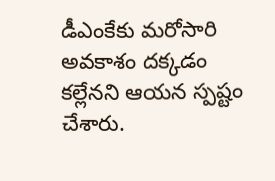డీఎంకేకు మరోసారి అవకాశం దక్కడం కల్లేనని ఆయన స్పష్టం చేశారు.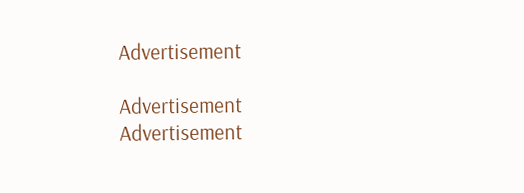Advertisement

Advertisement
Advertisement